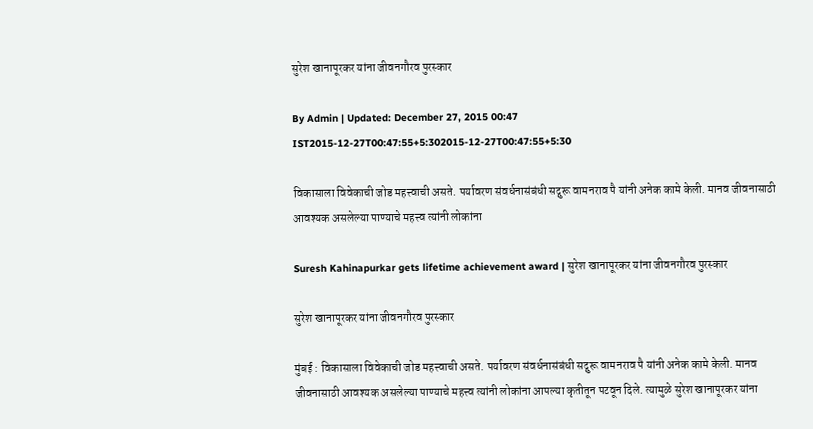सुरेश खानापूरकर यांना जीवनगौरव पुरस्कार

By Admin | Updated: December 27, 2015 00:47 IST2015-12-27T00:47:55+5:302015-12-27T00:47:55+5:30

विकासाला विवेकाची जोड महत्त्वाची असते. पर्यावरण संवर्धनासंबंधी सद्गुरू वामनराव पै यांनी अनेक कामे केली. मानव जीवनासाठी आवश्यक असलेल्या पाण्याचे महत्त्व त्यांनी लोकांना

Suresh Kahinapurkar gets lifetime achievement award | सुरेश खानापूरकर यांना जीवनगौरव पुरस्कार

सुरेश खानापूरकर यांना जीवनगौरव पुरस्कार

मुंबई : विकासाला विवेकाची जोड महत्त्वाची असते. पर्यावरण संवर्धनासंबंधी सद्गुरू वामनराव पै यांनी अनेक कामे केली. मानव जीवनासाठी आवश्यक असलेल्या पाण्याचे महत्त्व त्यांनी लोकांना आपल्या कृतीतून पटवून दिले. त्यामुळे सुरेश खानापूरकर यांना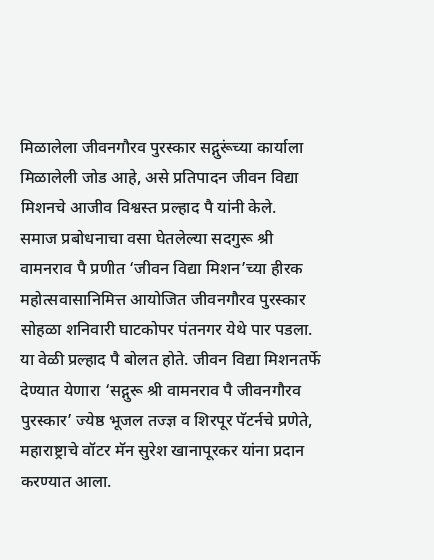मिळालेला जीवनगौरव पुरस्कार सद्गुरूंच्या कार्याला मिळालेली जोड आहे, असे प्रतिपादन जीवन विद्या मिशनचे आजीव विश्वस्त प्रल्हाद पै यांनी केले.
समाज प्रबोधनाचा वसा घेतलेल्या सदगुरू श्री वामनराव पै प्रणीत ‘जीवन विद्या मिशन’च्या हीरक महोत्सवासानिमित्त आयोजित जीवनगौरव पुरस्कार सोहळा शनिवारी घाटकोपर पंतनगर येथे पार पडला. या वेळी प्रल्हाद पै बोलत होते. जीवन विद्या मिशनतर्फे देण्यात येणारा ‘सद्गुरू श्री वामनराव पै जीवनगौरव पुरस्कार’ ज्येष्ठ भूजल तज्ज्ञ व शिरपूर पॅटर्नचे प्रणेते, महाराष्ट्राचे वॉटर मॅन सुरेश खानापूरकर यांना प्रदान करण्यात आला.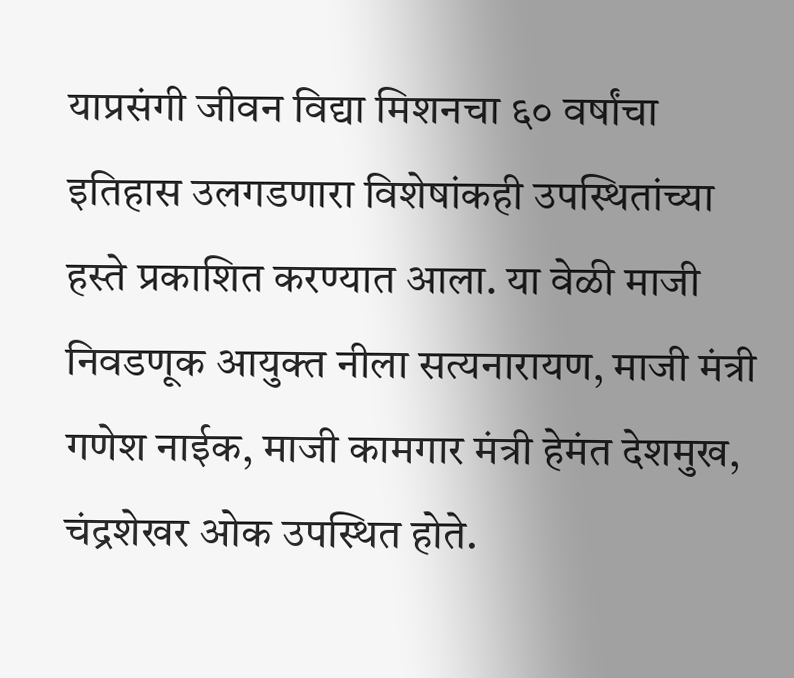याप्रसंगी जीवन विद्या मिशनचा ६० वर्षांचा इतिहास उलगडणारा विशेषांकही उपस्थितांच्या हस्ते प्रकाशित करण्यात आला. या वेळी माजी निवडणूक आयुक्त नीला सत्यनारायण, माजी मंत्री गणेश नाईक, माजी कामगार मंत्री हेमंत देशमुख, चंद्रशेखर ओक उपस्थित होते.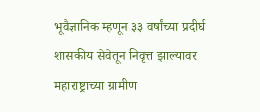भूवैज्ञानिक म्हणून ३३ वर्षांच्या प्रदीर्घ शासकीय सेवेतून निवृत्त झाल्यावर महाराष्ट्राच्या ग्रामीण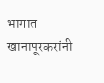भागात खानापूरकरांनी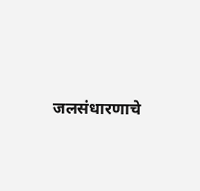जलसंधारणाचे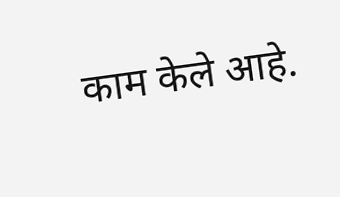काम केले आहे.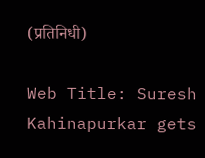(प्रतिनिधी)

Web Title: Suresh Kahinapurkar gets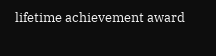lifetime achievement award